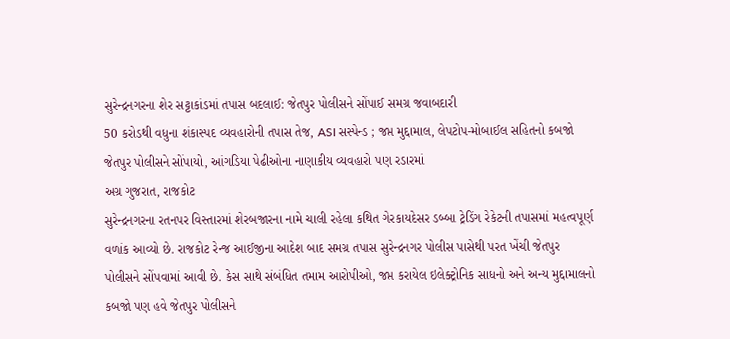સુરેન્દ્રનગરના શેર સટ્ટાકાંડમાં તપાસ બદલાઈ: જેતપુર પોલીસને સોંપાઈ સમગ્ર જવાબદારી
50 કરોડથી વધુના શંકાસ્પદ વ્યવહારોની તપાસ તેજ, ASI સસ્પેન્ડ ; જપ્ત મુદ્દામાલ, લેપટોપ-મોબાઈલ સહિતનો કબજો જેતપુર પોલીસને સોંપાયો, આંગડિયા પેઢીઓના નાણાકીય વ્યવહારો પણ રડારમાં
અગ્ર ગુજરાત, રાજકોટ
સુરેન્દ્રનગરના રતનપર વિસ્તારમાં શેરબજારના નામે ચાલી રહેલા કથિત ગેરકાયદેસર ડબ્બા ટ્રેડિંગ રેકેટની તપાસમાં મહત્વપૂર્ણ વળાંક આવ્યો છે. રાજકોટ રેન્જ આઈજીના આદેશ બાદ સમગ્ર તપાસ સુરેન્દ્રનગર પોલીસ પાસેથી પરત ખેંચી જેતપુર પોલીસને સોંપવામાં આવી છે. કેસ સાથે સંબંધિત તમામ આરોપીઓ, જપ્ત કરાયેલ ઇલેક્ટ્રોનિક સાધનો અને અન્ય મુદ્દામાલનો કબજો પણ હવે જેતપુર પોલીસને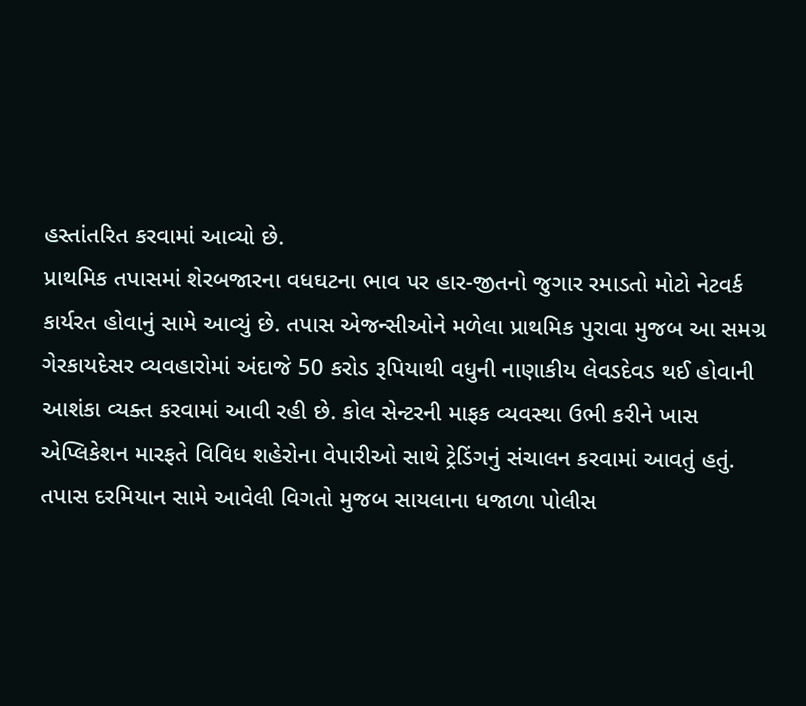હસ્તાંતરિત કરવામાં આવ્યો છે.
પ્રાથમિક તપાસમાં શેરબજારના વધઘટના ભાવ પર હાર-જીતનો જુગાર રમાડતો મોટો નેટવર્ક કાર્યરત હોવાનું સામે આવ્યું છે. તપાસ એજન્સીઓને મળેલા પ્રાથમિક પુરાવા મુજબ આ સમગ્ર ગેરકાયદેસર વ્યવહારોમાં અંદાજે 50 કરોડ રૂપિયાથી વધુની નાણાકીય લેવડદેવડ થઈ હોવાની આશંકા વ્યક્ત કરવામાં આવી રહી છે. કોલ સેન્ટરની માફક વ્યવસ્થા ઉભી કરીને ખાસ એપ્લિકેશન મારફતે વિવિધ શહેરોના વેપારીઓ સાથે ટ્રેડિંગનું સંચાલન કરવામાં આવતું હતું.
તપાસ દરમિયાન સામે આવેલી વિગતો મુજબ સાયલાના ધજાળા પોલીસ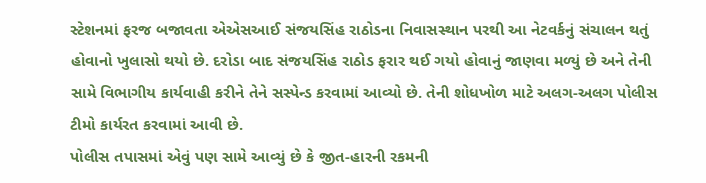સ્ટેશનમાં ફરજ બજાવતા એએસઆઈ સંજયસિંહ રાઠોડના નિવાસસ્થાન પરથી આ નેટવર્કનું સંચાલન થતું હોવાનો ખુલાસો થયો છે. દરોડા બાદ સંજયસિંહ રાઠોડ ફરાર થઈ ગયો હોવાનું જાણવા મળ્યું છે અને તેની સામે વિભાગીય કાર્યવાહી કરીને તેને સસ્પેન્ડ કરવામાં આવ્યો છે. તેની શોધખોળ માટે અલગ-અલગ પોલીસ ટીમો કાર્યરત કરવામાં આવી છે.
પોલીસ તપાસમાં એવું પણ સામે આવ્યું છે કે જીત-હારની રકમની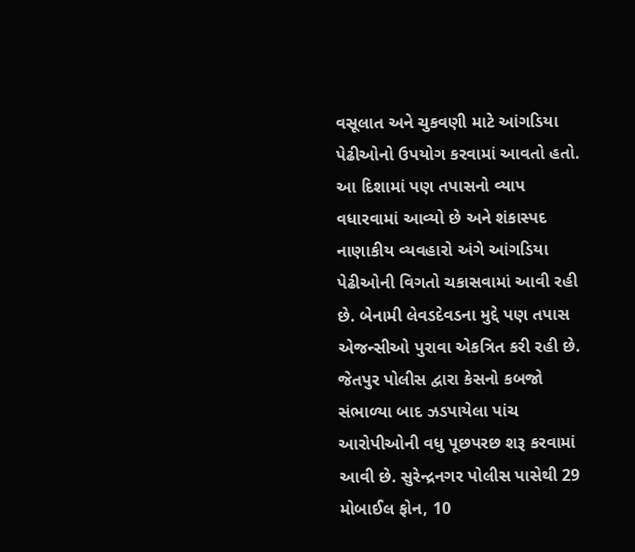વસૂલાત અને ચુકવણી માટે આંગડિયા પેઢીઓનો ઉપયોગ કરવામાં આવતો હતો. આ દિશામાં પણ તપાસનો વ્યાપ વધારવામાં આવ્યો છે અને શંકાસ્પદ નાણાકીય વ્યવહારો અંગે આંગડિયા પેઢીઓની વિગતો ચકાસવામાં આવી રહી છે. બેનામી લેવડદેવડના મુદ્દે પણ તપાસ એજન્સીઓ પુરાવા એકત્રિત કરી રહી છે.
જેતપુર પોલીસ દ્વારા કેસનો કબજો સંભાળ્યા બાદ ઝડપાયેલા પાંચ આરોપીઓની વધુ પૂછપરછ શરૂ કરવામાં આવી છે. સુરેન્દ્રનગર પોલીસ પાસેથી 29 મોબાઈલ ફોન, 10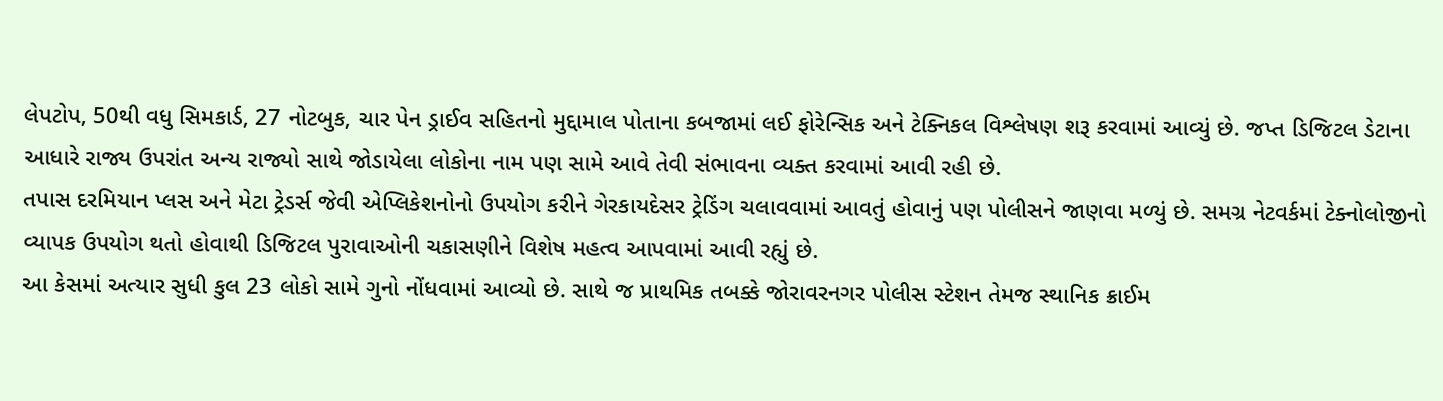લેપટોપ, 50થી વધુ સિમકાર્ડ, 27 નોટબુક, ચાર પેન ડ્રાઈવ સહિતનો મુદ્દામાલ પોતાના કબજામાં લઈ ફોરેન્સિક અને ટેક્નિકલ વિશ્લેષણ શરૂ કરવામાં આવ્યું છે. જપ્ત ડિજિટલ ડેટાના આધારે રાજ્ય ઉપરાંત અન્ય રાજ્યો સાથે જોડાયેલા લોકોના નામ પણ સામે આવે તેવી સંભાવના વ્યક્ત કરવામાં આવી રહી છે.
તપાસ દરમિયાન પ્લસ અને મેટા ટ્રેડર્સ જેવી એપ્લિકેશનોનો ઉપયોગ કરીને ગેરકાયદેસર ટ્રેડિંગ ચલાવવામાં આવતું હોવાનું પણ પોલીસને જાણવા મળ્યું છે. સમગ્ર નેટવર્કમાં ટેક્નોલોજીનો વ્યાપક ઉપયોગ થતો હોવાથી ડિજિટલ પુરાવાઓની ચકાસણીને વિશેષ મહત્વ આપવામાં આવી રહ્યું છે.
આ કેસમાં અત્યાર સુધી કુલ 23 લોકો સામે ગુનો નોંધવામાં આવ્યો છે. સાથે જ પ્રાથમિક તબક્કે જોરાવરનગર પોલીસ સ્ટેશન તેમજ સ્થાનિક ક્રાઈમ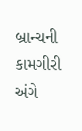બ્રાન્ચની કામગીરી અંગે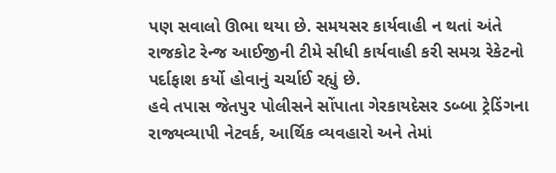પણ સવાલો ઊભા થયા છે. સમયસર કાર્યવાહી ન થતાં અંતે રાજકોટ રેન્જ આઈજીની ટીમે સીધી કાર્યવાહી કરી સમગ્ર રેકેટનો પર્દાફાશ કર્યો હોવાનું ચર્ચાઈ રહ્યું છે.
હવે તપાસ જેતપુર પોલીસને સોંપાતા ગેરકાયદેસર ડબ્બા ટ્રેડિંગના રાજ્યવ્યાપી નેટવર્ક, આર્થિક વ્યવહારો અને તેમાં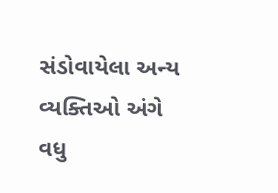સંડોવાયેલા અન્ય વ્યક્તિઓ અંગે વધુ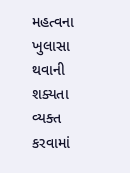મહત્વના ખુલાસા થવાની શક્યતા વ્યક્ત કરવામાં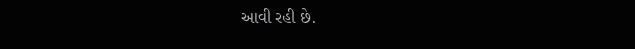આવી રહી છે.